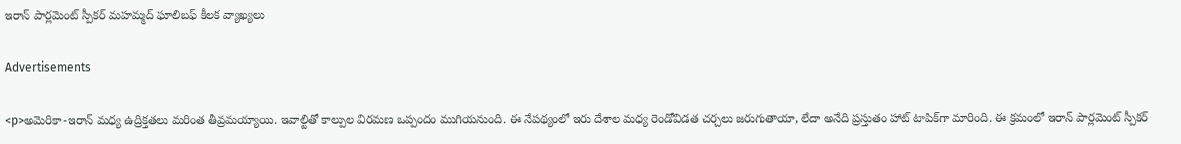ఇరాన్ పార్లమెంట్ స్పీకర్ మహమ్మద్ ఘాలిబఫ్ కీలక వ్యాఖ్యలు

Advertisements

<p>అమెరికా-ఇరాన్‌ మధ్య ఉద్రిక్తతలు మరింత తీవ్రమయ్యాయి. ఇవాల్టితో కాల్పుల విరమణ ఒప్పందం ముగియనుంది. ఈ నేపథ్యంలో ఇరు దేశాల మధ్య రెండోవిడత చర్చలు జరుగుతాయా, లేదా అనేది ప్రస్తుతం హాట్‌ టాపిక్‌గా మారింది. ఈ క్రమంలో ఇరాన్‌ పార్లమెంట్‌ స్పీకర్‌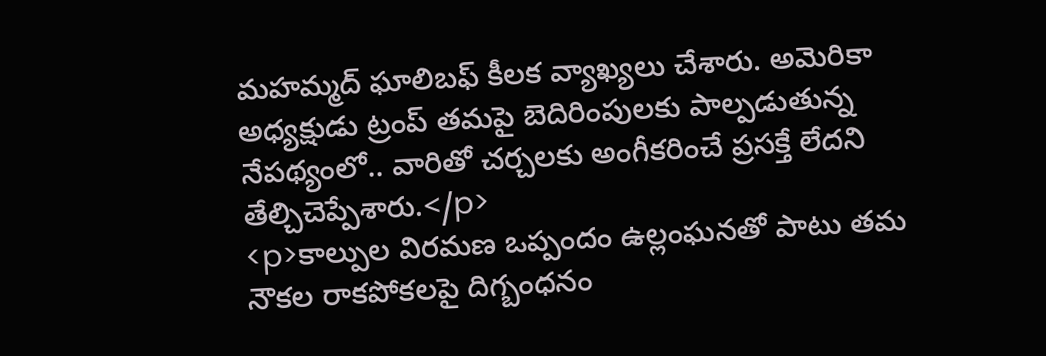మహమ్మద్‌ ఘాలిబఫ్‌ కీలక వ్యాఖ్యలు చేశారు. అమెరికా అధ్యక్షుడు ట్రంప్‌ తమపై బెదిరింపులకు పాల్పడుతున్న నేపథ్యంలో.. వారితో చర్చలకు అంగీకరించే ప్రసక్తే లేదని తేల్చిచెప్పేశారు.</p>
<p>కాల్పుల విరమణ ఒప్పందం ఉల్లంఘనతో పాటు తమ నౌకల రాకపోకలపై దిగ్బంధనం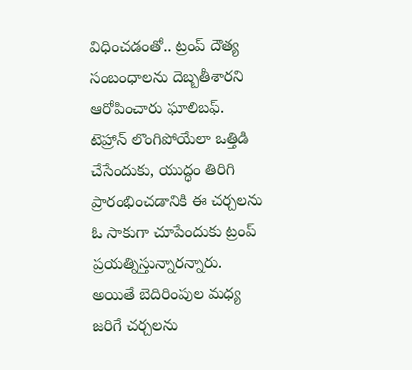విధించడంతో.. ట్రంప్‌ దౌత్య సంబంధాలను దెబ్బతీశారని ఆరోపించారు ఘాలిబఫ్‌. టెహ్రాన్‌ లొంగిపోయేలా ఒత్తిడి చేసేందుకు, యుద్ధం తిరిగి ప్రారంభించడానికి ఈ చర్చలను ఓ సాకుగా చూపేందుకు ట్రంప్‌ ప్రయత్నిస్తున్నారన్నారు. అయితే బెదిరింపుల మధ్య జరిగే చర్చలను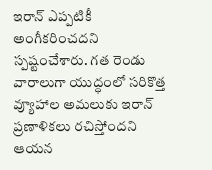ఇరాన్‌ ఎప్పటికీ అంగీకరించదని స్పష్టంచేశారు. గత రెండు వారాలుగా యుద్ధంలో సరికొత్త వ్యూహాల అమలుకు ఇరాన్‌ ప్రణాళికలు రచిస్తోందని ఆయన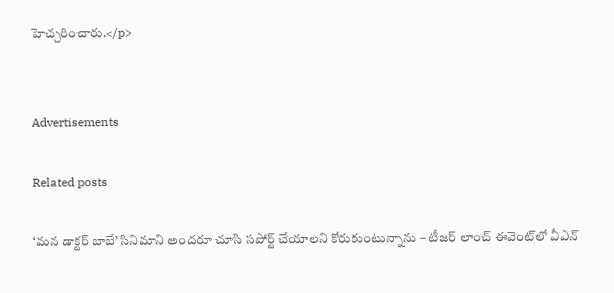హెచ్చరించారు.</p>


Advertisements

Related posts

‘మన డాక్టర్ బాబే’ సినిమాని అందరూ చూసి సపోర్ట్ చేయాలని కోరుకుంటున్నాను – టీజర్ లాంచ్ ఈవెంట్‌లో వీఎన్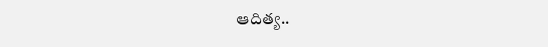ఆదిత్య..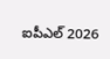ఐపీఎల్‌ 2026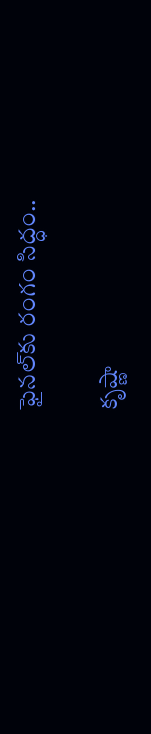ఫైనల్‌కు రంగం సిద్ధం..

కృష్ణా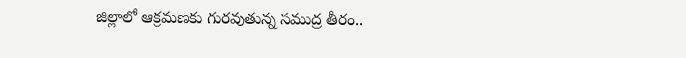జిల్లాలో ఆక్రమణకు గురవుతున్న సముద్ర తీరం..